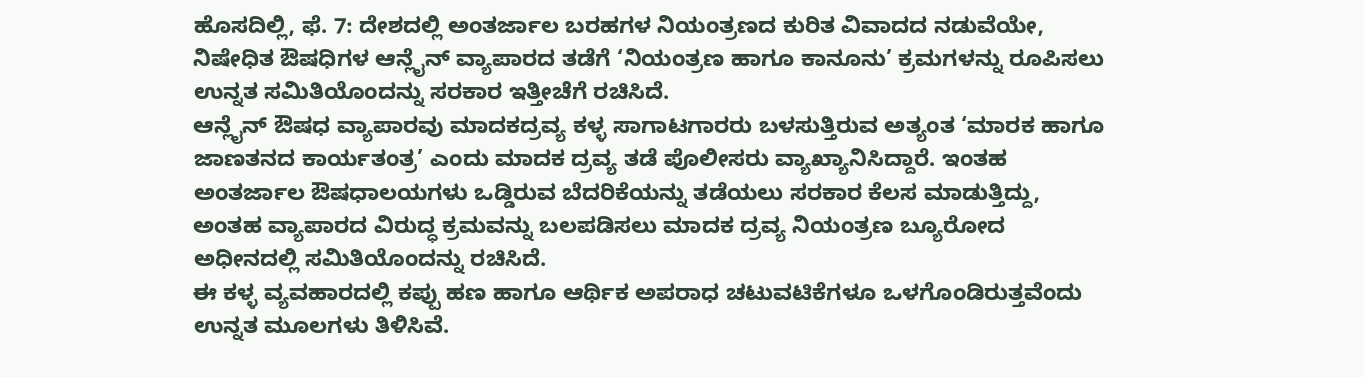ಹೊಸದಿಲ್ಲಿ, ಫೆ. 7: ದೇಶದಲ್ಲಿ ಅಂತರ್ಜಾಲ ಬರಹಗಳ ನಿಯಂತ್ರಣದ ಕುರಿತ ವಿವಾದದ ನಡುವೆಯೇ, ನಿಷೇಧಿತ ಔಷಧಿಗಳ ಆನ್ಲೈನ್ ವ್ಯಾಪಾರದ ತಡೆಗೆ ‘ನಿಯಂತ್ರಣ ಹಾಗೂ ಕಾನೂನು’ ಕ್ರಮಗಳನ್ನು ರೂಪಿಸಲು ಉನ್ನತ ಸಮಿತಿಯೊಂದನ್ನು ಸರಕಾರ ಇತ್ತೀಚೆಗೆ ರಚಿಸಿದೆ.
ಆನ್ಲೈನ್ ಔಷಧ ವ್ಯಾಪಾರವು ಮಾದಕದ್ರವ್ಯ ಕಳ್ಳ ಸಾಗಾಟಗಾರರು ಬಳಸುತ್ತಿರುವ ಅತ್ಯಂತ ‘ಮಾರಕ ಹಾಗೂ ಜಾಣತನದ ಕಾರ್ಯತಂತ್ರ’ ಎಂದು ಮಾದಕ ದ್ರವ್ಯ ತಡೆ ಪೊಲೀಸರು ವ್ಯಾಖ್ಯಾನಿಸಿದ್ದಾರೆ. ಇಂತಹ ಅಂತರ್ಜಾಲ ಔಷಧಾಲಯಗಳು ಒಡ್ಡಿರುವ ಬೆದರಿಕೆಯನ್ನು ತಡೆಯಲು ಸರಕಾರ ಕೆಲಸ ಮಾಡುತ್ತಿದ್ದು, ಅಂತಹ ವ್ಯಾಪಾರದ ವಿರುದ್ಧ ಕ್ರಮವನ್ನು ಬಲಪಡಿಸಲು ಮಾದಕ ದ್ರವ್ಯ ನಿಯಂತ್ರಣ ಬ್ಯೂರೋದ ಅಧೀನದಲ್ಲಿ ಸಮಿತಿಯೊಂದನ್ನು ರಚಿಸಿದೆ.
ಈ ಕಳ್ಳ ವ್ಯವಹಾರದಲ್ಲಿ ಕಪ್ಪು ಹಣ ಹಾಗೂ ಆರ್ಥಿಕ ಅಪರಾಧ ಚಟುವಟಿಕೆಗಳೂ ಒಳಗೊಂಡಿರುತ್ತವೆಂದು ಉನ್ನತ ಮೂಲಗಳು ತಿಳಿಸಿವೆ.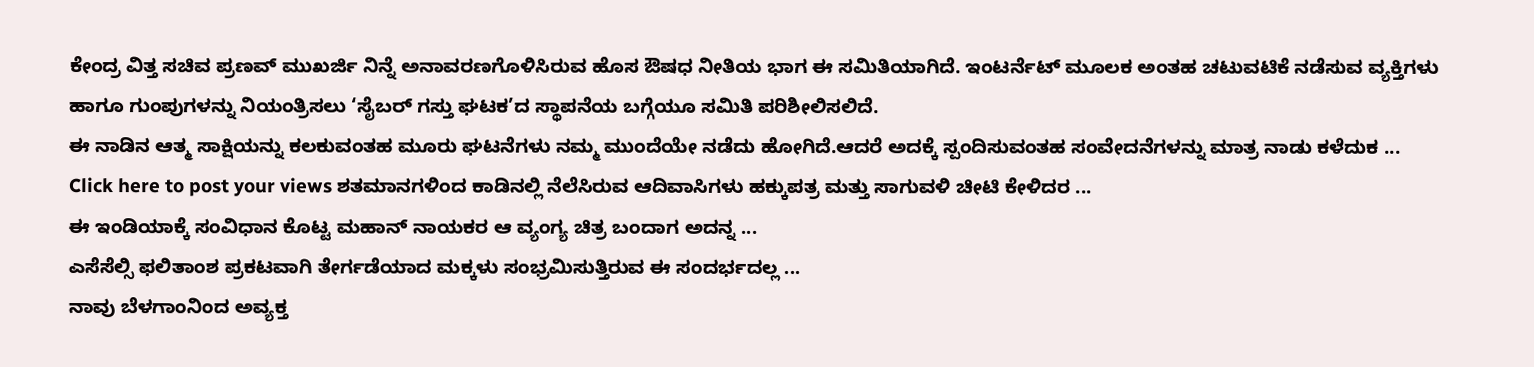ಕೇಂದ್ರ ವಿತ್ತ ಸಚಿವ ಪ್ರಣವ್ ಮುಖರ್ಜಿ ನಿನ್ನೆ ಅನಾವರಣಗೊಳಿಸಿರುವ ಹೊಸ ಔಷಧ ನೀತಿಯ ಭಾಗ ಈ ಸಮಿತಿಯಾಗಿದೆ. ಇಂಟರ್ನೆಟ್ ಮೂಲಕ ಅಂತಹ ಚಟುವಟಿಕೆ ನಡೆಸುವ ವ್ಯಕ್ತಿಗಳು ಹಾಗೂ ಗುಂಪುಗಳನ್ನು ನಿಯಂತ್ರಿಸಲು ‘ಸೈಬರ್ ಗಸ್ತು ಘಟಕ’ದ ಸ್ಥಾಪನೆಯ ಬಗ್ಗೆಯೂ ಸಮಿತಿ ಪರಿಶೀಲಿಸಲಿದೆ.
ಈ ನಾಡಿನ ಆತ್ಮ ಸಾಕ್ಷಿಯನ್ನು ಕಲಕುವಂತಹ ಮೂರು ಘಟನೆಗಳು ನಮ್ಮ ಮುಂದೆಯೇ ನಡೆದು ಹೋಗಿದೆ.ಆದರೆ ಅದಕ್ಕೆ ಸ್ಪಂದಿಸುವಂತಹ ಸಂವೇದನೆಗಳನ್ನು ಮಾತ್ರ ನಾಡು ಕಳೆದುಕ ...
Click here to post your views ಶತಮಾನಗಳಿಂದ ಕಾಡಿನಲ್ಲಿ ನೆಲೆಸಿರುವ ಆದಿವಾಸಿಗಳು ಹಕ್ಕುಪತ್ರ ಮತ್ತು ಸಾಗುವಳಿ ಚೀಟಿ ಕೇಳಿದರ ...
ಈ ಇಂಡಿಯಾಕ್ಕೆ ಸಂವಿಧಾನ ಕೊಟ್ಟ ಮಹಾನ್ ನಾಯಕರ ಆ ವ್ಯಂಗ್ಯ ಚಿತ್ರ ಬಂದಾಗ ಅದನ್ನ ...
ಎಸೆಸೆಲ್ಸಿ ಫಲಿತಾಂಶ ಪ್ರಕಟವಾಗಿ ತೇರ್ಗಡೆಯಾದ ಮಕ್ಕಳು ಸಂಭ್ರಮಿಸುತ್ತಿರುವ ಈ ಸಂದರ್ಭದಲ್ಲ ...
ನಾವು ಬೆಳಗಾಂನಿಂದ ಅವ್ಯಕ್ತ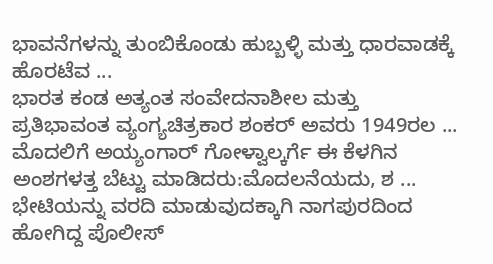ಭಾವನೆಗಳನ್ನು ತುಂಬಿಕೊಂಡು ಹುಬ್ಬಳ್ಳಿ ಮತ್ತು ಧಾರವಾಡಕ್ಕೆ ಹೊರಟೆವ ...
ಭಾರತ ಕಂಡ ಅತ್ಯಂತ ಸಂವೇದನಾಶೀಲ ಮತ್ತು ಪ್ರತಿಭಾವಂತ ವ್ಯಂಗ್ಯಚಿತ್ರಕಾರ ಶಂಕರ್ ಅವರು 1949ರಲ ...
ಮೊದಲಿಗೆ ಅಯ್ಯಂಗಾರ್ ಗೋಳ್ವಾಲ್ಕರ್ಗೆ ಈ ಕೆಳಗಿನ ಅಂಶಗಳತ್ತ ಬೆಟ್ಟು ಮಾಡಿದರು:ಮೊದಲನೆಯದು, ಶ ...
ಭೇಟಿಯನ್ನು ವರದಿ ಮಾಡುವುದಕ್ಕಾಗಿ ನಾಗಪುರದಿಂದ ಹೋಗಿದ್ದ ಪೊಲೀಸ್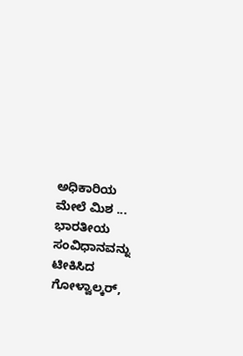ಅಧಿಕಾರಿಯ ಮೇಲೆ ಮಿಶ ...
ಭಾರತೀಯ ಸಂವಿಧಾನವನ್ನು ಟೀಕಿಸಿದ ಗೋಳ್ವಾಲ್ಕರ್,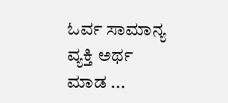ಓರ್ವ ಸಾಮಾನ್ಯ ವ್ಯಕ್ತಿ ಅರ್ಥ ಮಾಡ ...